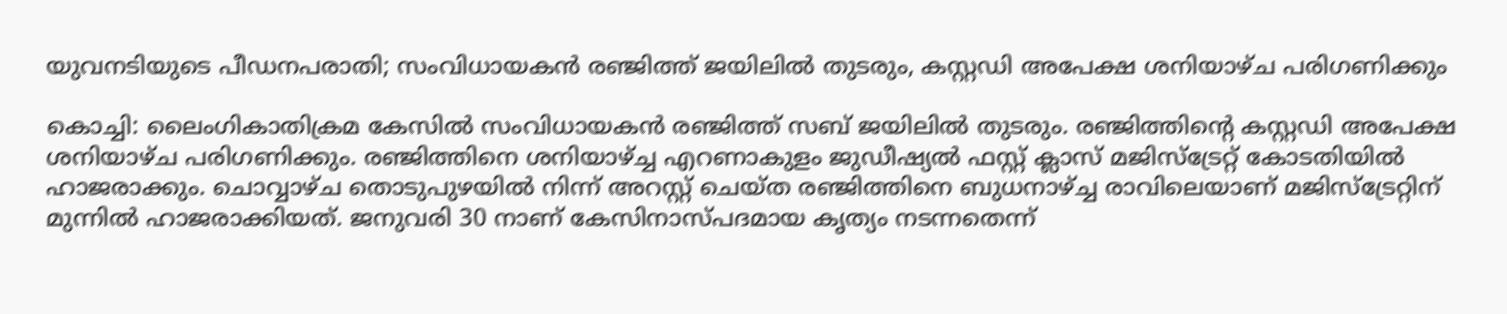യുവനടിയുടെ പീഡനപരാതി; സംവിധായകൻ രഞ്ജിത്ത് ജയിലിൽ തുടരും, കസ്റ്റഡി അപേക്ഷ ശനിയാഴ്ച പരിഗണിക്കും

കൊച്ചി: ലൈംഗികാതിക്രമ കേസിൽ സംവിധായകൻ രഞ്ജിത്ത് സബ് ജയിലിൽ തുടരും. രഞ്ജിത്തിന്റെ കസ്റ്റഡി അപേക്ഷ ശനിയാഴ്ച പരിഗണിക്കും. രഞ്ജിത്തിനെ ശനിയാഴ്ച്ച എറണാകുളം ജുഡീഷ്യൽ ഫസ്റ്റ് ക്ലാസ് മജിസ്ട്രേറ്റ് കോടതിയിൽ ഹാജരാക്കും. ചൊവ്വാഴ്ച തൊടുപുഴയിൽ നിന്ന് അറസ്റ്റ് ചെയ്ത രഞ്ജിത്തിനെ ബുധനാഴ്ച്ച രാവിലെയാണ് മജിസ്ട്രേറ്റിന് മുന്നിൽ ഹാജരാക്കിയത്. ജനുവരി 30 നാണ് കേസിനാസ്പദമായ കൃത്യം നടന്നതെന്ന്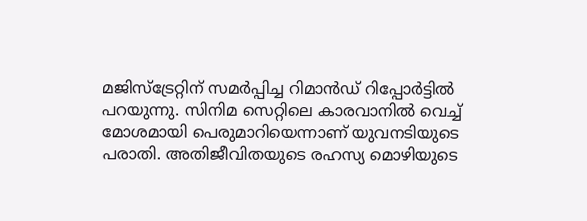മജിസ്ട്രേറ്റിന് സമർപ്പിച്ച റിമാൻഡ് റിപ്പോർട്ടിൽ പറയുന്നു. സിനിമ സെറ്റിലെ കാരവാനിൽ വെച്ച് മോശമായി പെരുമാറിയെന്നാണ് യുവനടിയുടെ പരാതി. അതിജീവിതയുടെ രഹസ്യ മൊഴിയുടെ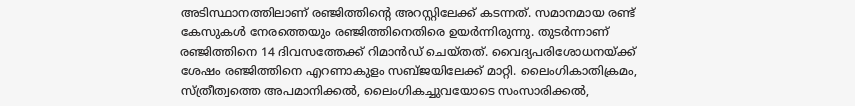അടിസ്ഥാനത്തിലാണ് രഞ്ജിത്തിൻ്റെ അറസ്റ്റിലേക്ക് കടന്നത്. സമാനമായ രണ്ട് കേസുകൾ നേരത്തെയും രഞ്ജിത്തിനെതിരെ ഉയർന്നിരുന്നു. തുടർന്നാണ് രഞ്ജിത്തിനെ 14 ദിവസത്തേക്ക് റിമാൻഡ് ചെയ്തത്. വൈദ്യപരിശോധനയ്ക്ക് ശേഷം രഞ്ജിത്തിനെ എറണാകുളം സബ്ജയിലേക്ക് മാറ്റി. ലൈംഗികാതിക്രമം, സ്ത്രീത്വത്തെ അപമാനിക്കൽ, ലൈംഗികച്ചുവയോടെ സംസാരിക്കൽ,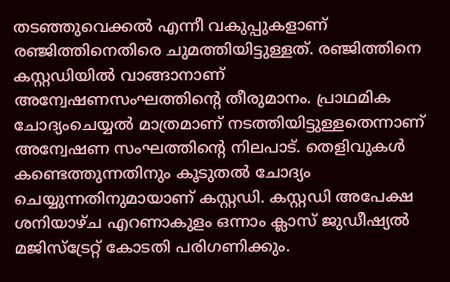തടഞ്ഞുവെക്കൽ എന്നീ വകുപ്പുകളാണ് രഞ്ജിത്തിനെതിരെ ചുമത്തിയിട്ടുള്ളത്. രഞ്ജിത്തിനെ കസ്റ്റഡിയിൽ വാങ്ങാനാണ് അന്വേഷണസംഘത്തിന്റെ തീരുമാനം. പ്രാഥമിക ചോദ്യംചെയ്യൽ മാത്രമാണ് നടത്തിയിട്ടുള്ളതെന്നാണ് അന്വേഷണ സംഘത്തിൻ്റെ നിലപാട്. തെളിവുകൾ കണ്ടെത്തുന്നതിനും കൂടുതൽ ചോദ്യം ചെയ്യുന്നതിനുമായാണ് കസ്റ്റഡി. കസ്റ്റഡി അപേക്ഷ ശനിയാഴ്ച എറണാകുളം ഒന്നാം ക്ലാസ് ജുഡീഷ്യൽ മജിസ്ട്രേറ്റ് കോടതി പരിഗണിക്കും.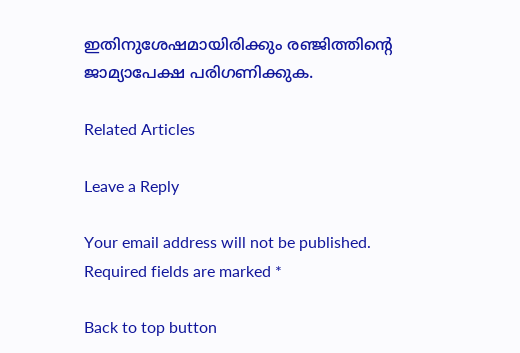ഇതിനുശേഷമായിരിക്കും രഞ്ജിത്തിന്റെ ജാമ്യാപേക്ഷ പരിഗണിക്കുക.

Related Articles

Leave a Reply

Your email address will not be published. Required fields are marked *

Back to top button